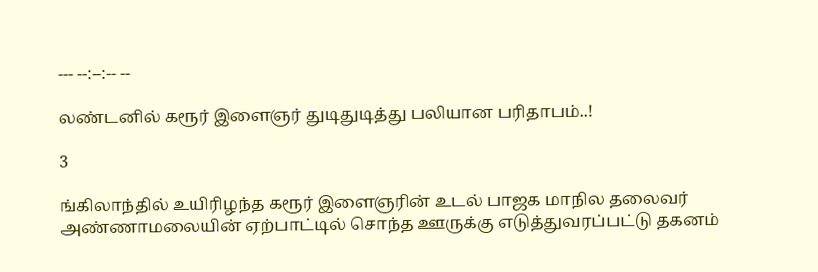--- --:--:-- --

லண்டனில் கரூர் இளைஞர் துடிதுடித்து பலியான பரிதாபம்..!

3

ங்கிலாந்தில் உயிரிழந்த கரூர் இளைஞரின் உடல் பாஜக மாநில தலைவர் அண்ணாமலையின் ஏற்பாட்டில் சொந்த ஊருக்கு எடுத்துவரப்பட்டு தகனம்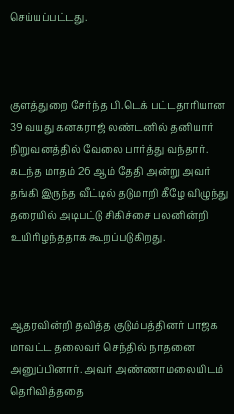செய்யப்பட்டது.



குளத்துறை சேர்ந்த பி.டெக் பட்டதாரியான 39 வயது கனகராஜ் லண்டனில் தனியார் நிறுவனத்தில் வேலை பார்த்து வந்தார். கடந்த மாதம் 26 ஆம் தேதி அன்று அவர் தங்கி இருந்த வீட்டில் தடுமாறி கீழே விழுந்து தரையில் அடிபட்டு சிகிச்சை பலனின்றி உயிரிழந்ததாக கூறப்படுகிறது.



ஆதரவின்றி தவித்த குடும்பத்தினர் பாஜக மாவட்ட தலைவர் செந்தில் நாதனை அனுப்பினார். அவர் அண்ணாமலையிடம் தெரிவித்ததை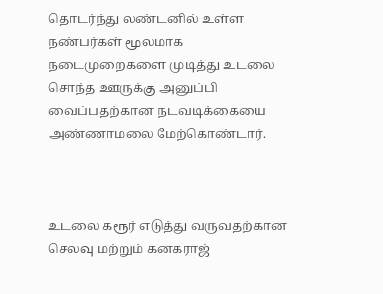தொடர்ந்து லண்டனில் உள்ள நண்பர்கள் மூலமாக நடைமுறைகளை முடித்து உடலை சொந்த ஊருக்கு அனுப்பி வைப்பதற்கான நடவடிக்கையை அண்ணாமலை மேற்கொண்டார்.



உடலை கரூர் எடுத்து வருவதற்கான செலவு மற்றும் கனகராஜ்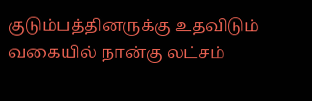குடும்பத்தினருக்கு உதவிடும் வகையில் நான்கு லட்சம்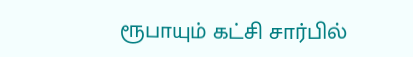ரூபாயும் கட்சி சார்பில்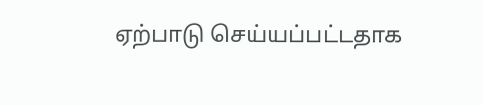ஏற்பாடு செய்யப்பட்டதாக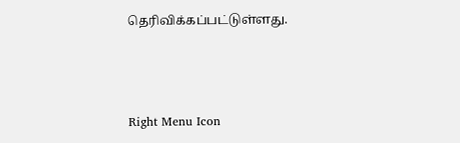தெரிவிக்கப்பட்டுள்ளது.



Right Menu Icon